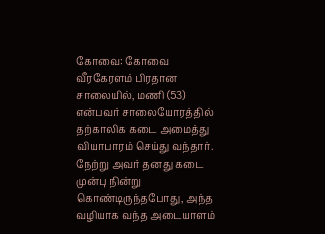கோவை: கோவை வீரகேரளம் பிரதான சாலையில், மணி (53) என்பவர் சாலையோரத்தில் தற்காலிக கடை அமைத்து வியாபாரம் செய்து வந்தார்.
நேற்று அவர் தனது கடை முன்பு நின்று கொண்டிருந்தபோது, அந்த வழியாக வந்த அடையாளம்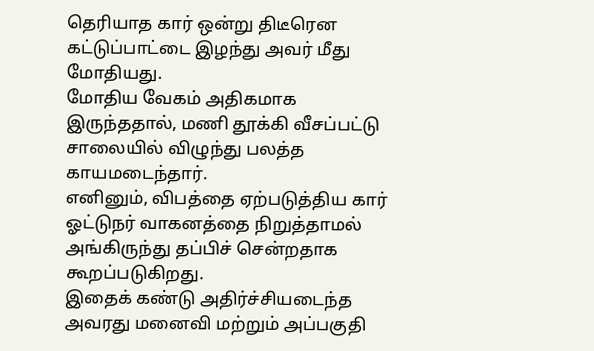தெரியாத கார் ஒன்று திடீரென கட்டுப்பாட்டை இழந்து அவர் மீது மோதியது.
மோதிய வேகம் அதிகமாக இருந்ததால், மணி தூக்கி வீசப்பட்டு சாலையில் விழுந்து பலத்த காயமடைந்தார்.
எனினும், விபத்தை ஏற்படுத்திய கார் ஓட்டுநர் வாகனத்தை நிறுத்தாமல் அங்கிருந்து தப்பிச் சென்றதாக கூறப்படுகிறது.
இதைக் கண்டு அதிர்ச்சியடைந்த அவரது மனைவி மற்றும் அப்பகுதி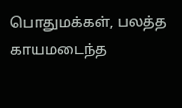பொதுமக்கள், பலத்த காயமடைந்த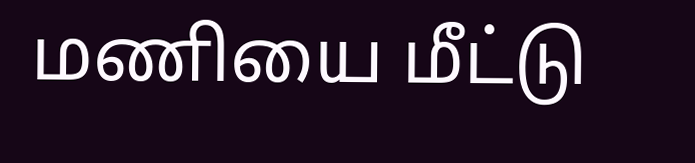மணியை மீட்டு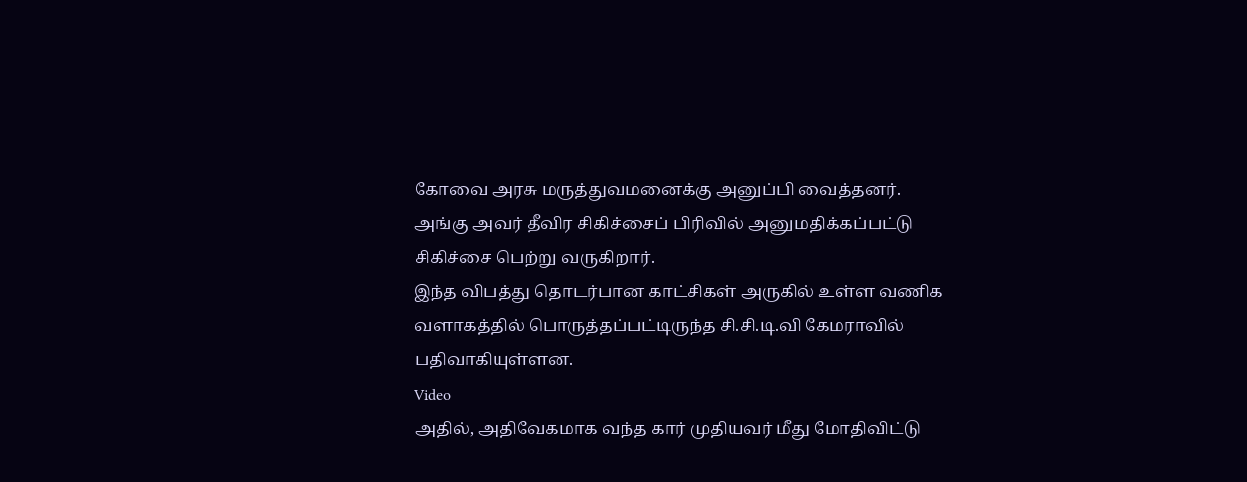கோவை அரசு மருத்துவமனைக்கு அனுப்பி வைத்தனர்.
அங்கு அவர் தீவிர சிகிச்சைப் பிரிவில் அனுமதிக்கப்பட்டு சிகிச்சை பெற்று வருகிறார்.
இந்த விபத்து தொடர்பான காட்சிகள் அருகில் உள்ள வணிக வளாகத்தில் பொருத்தப்பட்டிருந்த சி.சி.டி.வி கேமராவில் பதிவாகியுள்ளன.
Video
அதில், அதிவேகமாக வந்த கார் முதியவர் மீது மோதிவிட்டு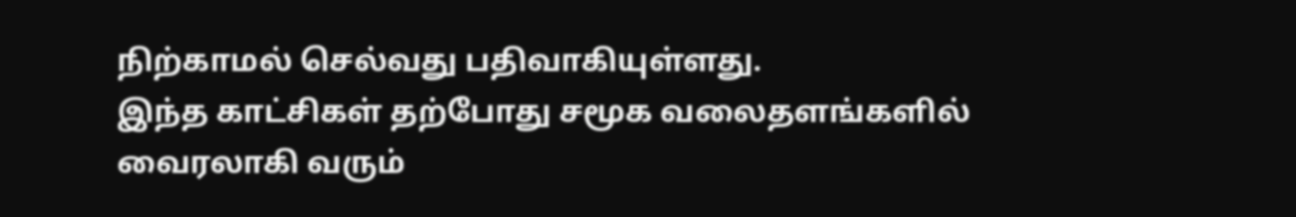நிற்காமல் செல்வது பதிவாகியுள்ளது.
இந்த காட்சிகள் தற்போது சமூக வலைதளங்களில் வைரலாகி வரும்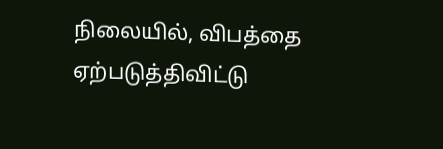நிலையில், விபத்தை ஏற்படுத்திவிட்டு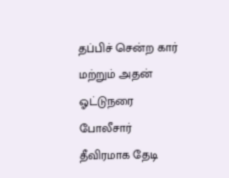தப்பிச் சென்ற கார் மற்றும் அதன் ஓட்டுநரை போலீசார் தீவிரமாக தேடி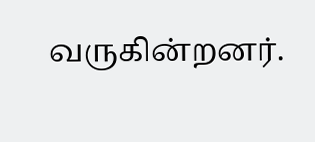வருகின்றனர்.